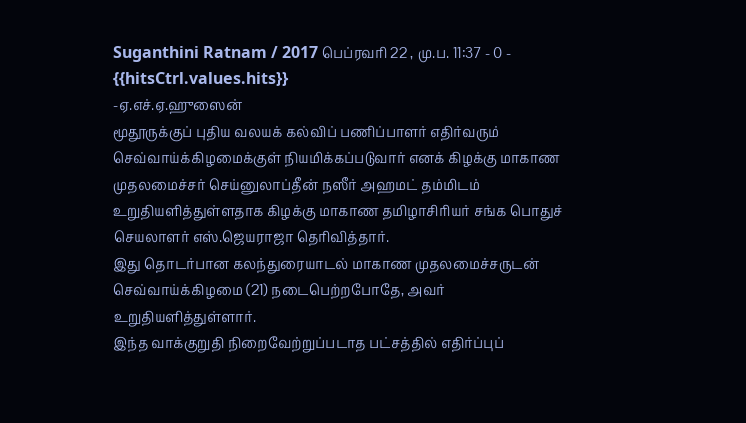Suganthini Ratnam / 2017 பெப்ரவரி 22 , மு.ப. 11:37 - 0 - {{hitsCtrl.values.hits}}
-ஏ.எச்.ஏ.ஹுஸைன்
மூதூருக்குப் புதிய வலயக் கல்விப் பணிப்பாளர் எதிர்வரும் செவ்வாய்க்கிழமைக்குள் நியமிக்கப்படுவார் எனக் கிழக்கு மாகாண முதலமைச்சர் செய்னுலாப்தீன் நஸீர் அஹமட் தம்மிடம் உறுதியளித்துள்ளதாக கிழக்கு மாகாண தமிழாசிரியர் சங்க பொதுச் செயலாளர் எஸ்.ஜெயராஜா தெரிவித்தார்.
இது தொடர்பான கலந்துரையாடல் மாகாண முதலமைச்சருடன் செவ்வாய்க்கிழமை (21) நடைபெற்றபோதே, அவர் உறுதியளித்துள்ளார்.
இந்த வாக்குறுதி நிறைவேற்றுப்படாத பட்சத்தில் எதிர்ப்புப்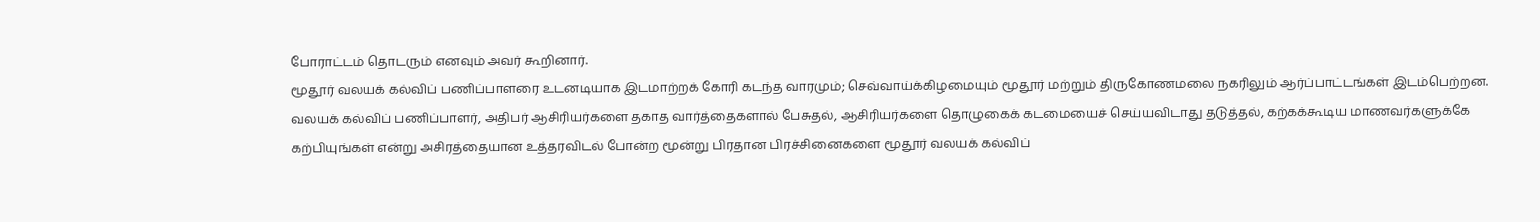போராட்டம் தொடரும் எனவும் அவர் கூறினார்.
மூதூர் வலயக் கல்விப் பணிப்பாளரை உடனடியாக இடமாற்றக் கோரி கடந்த வாரமும்; செவ்வாய்க்கிழமையும் மூதூர் மற்றும் திருகோணமலை நகரிலும் ஆர்ப்பாட்டங்கள் இடம்பெற்றன.
வலயக் கல்விப் பணிப்பாளர், அதிபர் ஆசிரியர்களை தகாத வார்த்தைகளால் பேசுதல், ஆசிரியர்களை தொழுகைக் கடமையைச் செய்யவிடாது தடுத்தல், கற்கக்கூடிய மாணவர்களுக்கே கற்பியுங்கள் என்று அசிரத்தையான உத்தரவிடல் போன்ற மூன்று பிரதான பிரச்சினைகளை மூதூர் வலயக் கல்விப்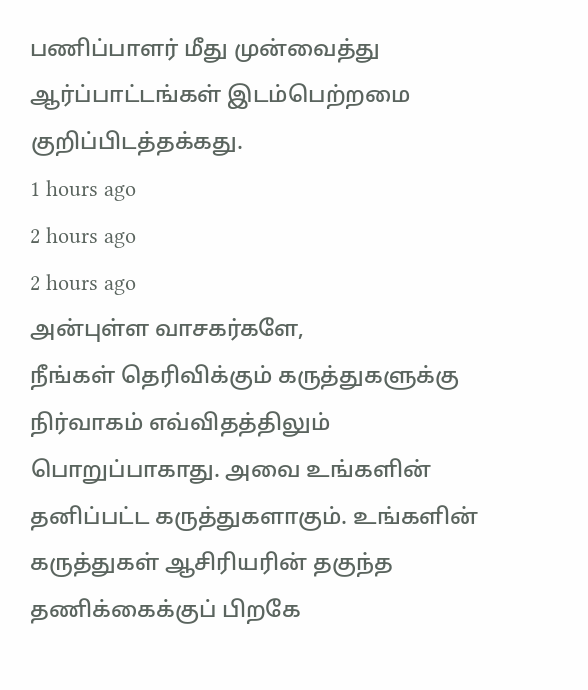பணிப்பாளர் மீது முன்வைத்து ஆர்ப்பாட்டங்கள் இடம்பெற்றமை குறிப்பிடத்தக்கது.
1 hours ago
2 hours ago
2 hours ago
அன்புள்ள வாசகர்களே,
நீங்கள் தெரிவிக்கும் கருத்துகளுக்கு நிர்வாகம் எவ்விதத்திலும் பொறுப்பாகாது. அவை உங்களின் தனிப்பட்ட கருத்துகளாகும். உங்களின் கருத்துகள் ஆசிரியரின் தகுந்த தணிக்கைக்குப் பிறகே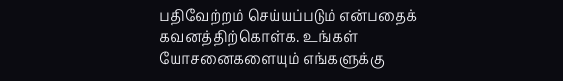பதிவேற்றம் செய்யப்படும் என்பதைக் கவனத்திற்கொள்க. உங்கள் யோசனைகளையும் எங்களுக்கு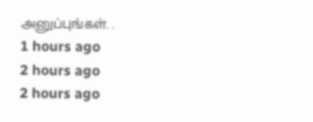அனுப்புங்கள். .
1 hours ago
2 hours ago
2 hours ago